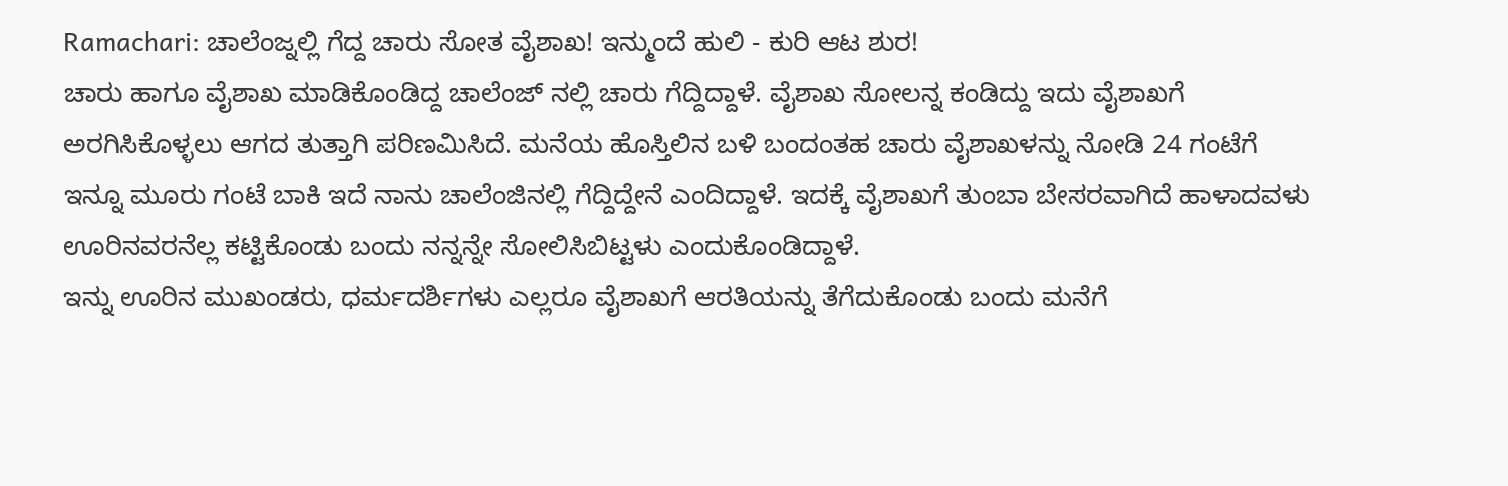Ramachari: ಚಾಲೆಂಜ್ನಲ್ಲಿ ಗೆದ್ದ ಚಾರು ಸೋತ ವೈಶಾಖ! ಇನ್ಮುಂದೆ ಹುಲಿ - ಕುರಿ ಆಟ ಶುರ!
ಚಾರು ಹಾಗೂ ವೈಶಾಖ ಮಾಡಿಕೊಂಡಿದ್ದ ಚಾಲೆಂಜ್ ನಲ್ಲಿ ಚಾರು ಗೆದ್ದಿದ್ದಾಳೆ. ವೈಶಾಖ ಸೋಲನ್ನ ಕಂಡಿದ್ದು ಇದು ವೈಶಾಖಗೆ ಅರಗಿಸಿಕೊಳ್ಳಲು ಆಗದ ತುತ್ತಾಗಿ ಪರಿಣಮಿಸಿದೆ. ಮನೆಯ ಹೊಸ್ತಿಲಿನ ಬಳಿ ಬಂದಂತಹ ಚಾರು ವೈಶಾಖಳನ್ನು ನೋಡಿ 24 ಗಂಟೆಗೆ ಇನ್ನೂ ಮೂರು ಗಂಟೆ ಬಾಕಿ ಇದೆ ನಾನು ಚಾಲೆಂಜಿನಲ್ಲಿ ಗೆದ್ದಿದ್ದೇನೆ ಎಂದಿದ್ದಾಳೆ. ಇದಕ್ಕೆ ವೈಶಾಖಗೆ ತುಂಬಾ ಬೇಸರವಾಗಿದೆ ಹಾಳಾದವಳು ಊರಿನವರನೆಲ್ಲ ಕಟ್ಟಿಕೊಂಡು ಬಂದು ನನ್ನನ್ನೇ ಸೋಲಿಸಿಬಿಟ್ಟಳು ಎಂದುಕೊಂಡಿದ್ದಾಳೆ.
ಇನ್ನು ಊರಿನ ಮುಖಂಡರು, ಧರ್ಮದರ್ಶಿಗಳು ಎಲ್ಲರೂ ವೈಶಾಖಗೆ ಆರತಿಯನ್ನು ತೆಗೆದುಕೊಂಡು ಬಂದು ಮನೆಗೆ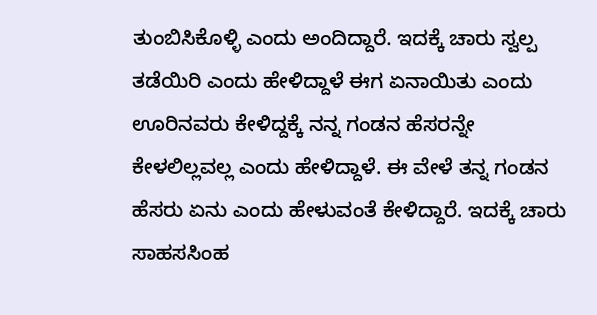ತುಂಬಿಸಿಕೊಳ್ಳಿ ಎಂದು ಅಂದಿದ್ದಾರೆ. ಇದಕ್ಕೆ ಚಾರು ಸ್ವಲ್ಪ ತಡೆಯಿರಿ ಎಂದು ಹೇಳಿದ್ದಾಳೆ ಈಗ ಏನಾಯಿತು ಎಂದು ಊರಿನವರು ಕೇಳಿದ್ದಕ್ಕೆ ನನ್ನ ಗಂಡನ ಹೆಸರನ್ನೇ ಕೇಳಲಿಲ್ಲವಲ್ಲ ಎಂದು ಹೇಳಿದ್ದಾಳೆ. ಈ ವೇಳೆ ತನ್ನ ಗಂಡನ ಹೆಸರು ಏನು ಎಂದು ಹೇಳುವಂತೆ ಕೇಳಿದ್ದಾರೆ. ಇದಕ್ಕೆ ಚಾರು ಸಾಹಸಸಿಂಹ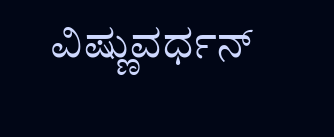ವಿಷ್ಣುವರ್ಧನ್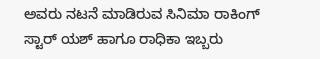ಅವರು ನಟನೆ ಮಾಡಿರುವ ಸಿನಿಮಾ ರಾಕಿಂಗ್ ಸ್ಟಾರ್ ಯಶ್ ಹಾಗೂ ರಾಧಿಕಾ ಇಬ್ಬರು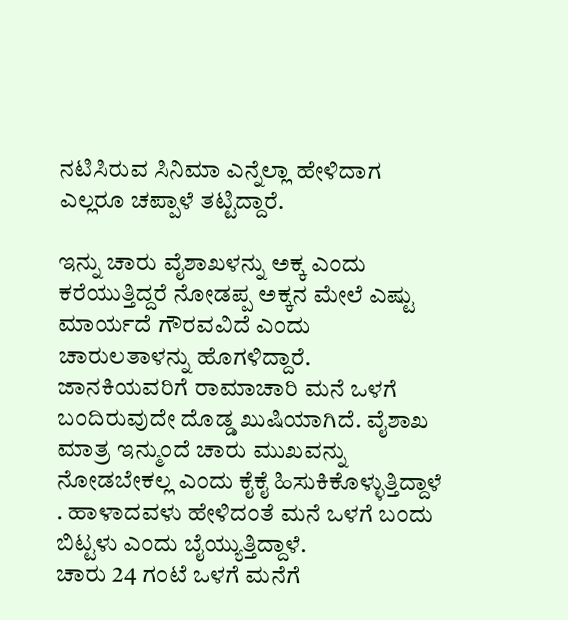ನಟಿಸಿರುವ ಸಿನಿಮಾ ಎನ್ನೆಲ್ಲಾ ಹೇಳಿದಾಗ ಎಲ್ಲರೂ ಚಪ್ಪಾಳೆ ತಟ್ಟಿದ್ದಾರೆ.

ಇನ್ನು ಚಾರು ವೈಶಾಖಳನ್ನು ಅಕ್ಕ ಎಂದು ಕರೆಯುತ್ತಿದ್ದರೆ ನೋಡಪ್ಪ ಅಕ್ಕನ ಮೇಲೆ ಎಷ್ಟು ಮಾರ್ಯದೆ ಗೌರವವಿದೆ ಎಂದು ಚಾರುಲತಾಳನ್ನು ಹೊಗಳಿದ್ದಾರೆ. ಜಾನಕಿಯವರಿಗೆ ರಾಮಾಚಾರಿ ಮನೆ ಒಳಗೆ ಬಂದಿರುವುದೇ ದೊಡ್ಡ ಖುಷಿಯಾಗಿದೆ. ವೈಶಾಖ ಮಾತ್ರ ಇನ್ಮುಂದೆ ಚಾರು ಮುಖವನ್ನು ನೋಡಬೇಕಲ್ಲ ಎಂದು ಕೈಕೈ ಹಿಸುಕಿಕೊಳ್ಳುತ್ತಿದ್ದಾಳೆ . ಹಾಳಾದವಳು ಹೇಳಿದಂತೆ ಮನೆ ಒಳಗೆ ಬಂದು ಬಿಟ್ಟಳು ಎಂದು ಬೈಯ್ಯುತ್ತಿದ್ದಾಳೆ.
ಚಾರು 24 ಗಂಟೆ ಒಳಗೆ ಮನೆಗೆ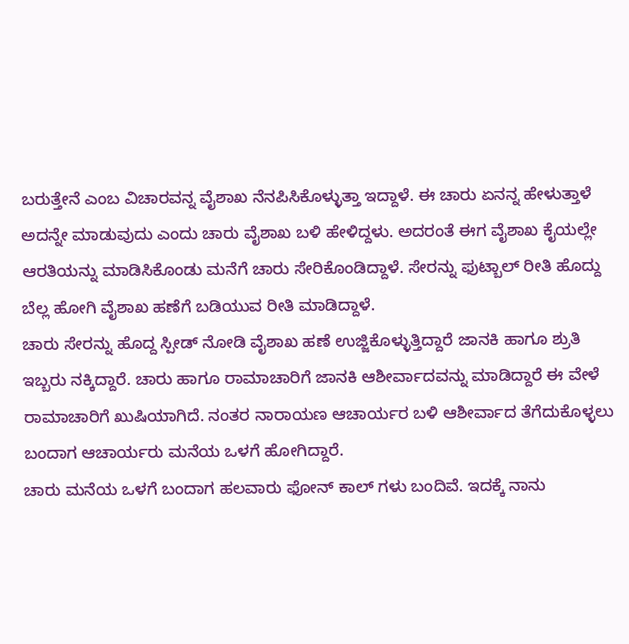ಬರುತ್ತೇನೆ ಎಂಬ ವಿಚಾರವನ್ನ ವೈಶಾಖ ನೆನಪಿಸಿಕೊಳ್ಳುತ್ತಾ ಇದ್ದಾಳೆ. ಈ ಚಾರು ಏನನ್ನ ಹೇಳುತ್ತಾಳೆ ಅದನ್ನೇ ಮಾಡುವುದು ಎಂದು ಚಾರು ವೈಶಾಖ ಬಳಿ ಹೇಳಿದ್ದಳು. ಅದರಂತೆ ಈಗ ವೈಶಾಖ ಕೈಯಲ್ಲೇ ಆರತಿಯನ್ನು ಮಾಡಿಸಿಕೊಂಡು ಮನೆಗೆ ಚಾರು ಸೇರಿಕೊಂಡಿದ್ದಾಳೆ. ಸೇರನ್ನು ಫುಟ್ಬಾಲ್ ರೀತಿ ಹೊದ್ದು ಬೆಲ್ಲ ಹೋಗಿ ವೈಶಾಖ ಹಣೆಗೆ ಬಡಿಯುವ ರೀತಿ ಮಾಡಿದ್ದಾಳೆ.
ಚಾರು ಸೇರನ್ನು ಹೊದ್ದ ಸ್ಪೀಡ್ ನೋಡಿ ವೈಶಾಖ ಹಣೆ ಉಜ್ಜಿಕೊಳ್ಳುತ್ತಿದ್ದಾರೆ ಜಾನಕಿ ಹಾಗೂ ಶ್ರುತಿ ಇಬ್ಬರು ನಕ್ಕಿದ್ದಾರೆ. ಚಾರು ಹಾಗೂ ರಾಮಾಚಾರಿಗೆ ಜಾನಕಿ ಆಶೀರ್ವಾದವನ್ನು ಮಾಡಿದ್ದಾರೆ ಈ ವೇಳೆ ರಾಮಾಚಾರಿಗೆ ಖುಷಿಯಾಗಿದೆ. ನಂತರ ನಾರಾಯಣ ಆಚಾರ್ಯರ ಬಳಿ ಆಶೀರ್ವಾದ ತೆಗೆದುಕೊಳ್ಳಲು ಬಂದಾಗ ಆಚಾರ್ಯರು ಮನೆಯ ಒಳಗೆ ಹೋಗಿದ್ದಾರೆ.
ಚಾರು ಮನೆಯ ಒಳಗೆ ಬಂದಾಗ ಹಲವಾರು ಫೋನ್ ಕಾಲ್ ಗಳು ಬಂದಿವೆ. ಇದಕ್ಕೆ ನಾನು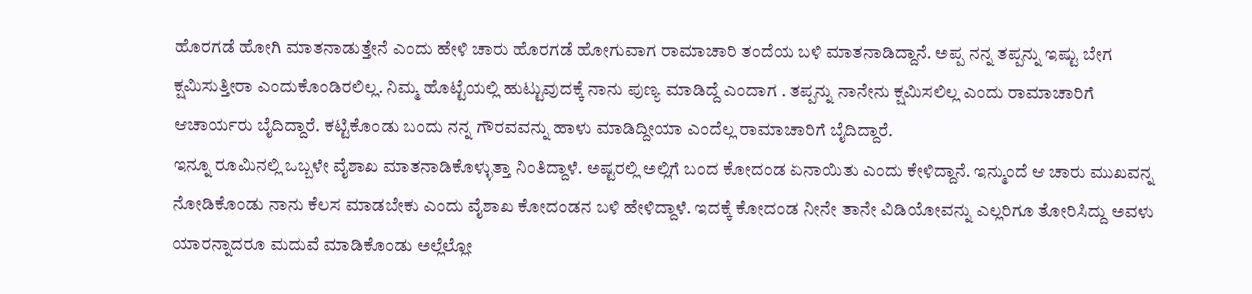ಹೊರಗಡೆ ಹೋಗಿ ಮಾತನಾಡುತ್ತೇನೆ ಎಂದು ಹೇಳಿ ಚಾರು ಹೊರಗಡೆ ಹೋಗುವಾಗ ರಾಮಾಚಾರಿ ತಂದೆಯ ಬಳಿ ಮಾತನಾಡಿದ್ದಾನೆ. ಅಪ್ಪ ನನ್ನ ತಪ್ಪನ್ನು ಇಷ್ಟು ಬೇಗ ಕ್ಷಮಿಸುತ್ತೀರಾ ಎಂದುಕೊಂಡಿರಲಿಲ್ಲ. ನಿಮ್ಮ ಹೊಟ್ಟೆಯಲ್ಲಿ ಹುಟ್ಟುವುದಕ್ಕೆ ನಾನು ಪುಣ್ಯ ಮಾಡಿದ್ದೆ ಎಂದಾಗ . ತಪ್ಪನ್ನು ನಾನೇನು ಕ್ಷಮಿಸಲಿಲ್ಲ ಎಂದು ರಾಮಾಚಾರಿಗೆ ಆಚಾರ್ಯರು ಬೈದಿದ್ದಾರೆ. ಕಟ್ಟಿಕೊಂಡು ಬಂದು ನನ್ನ ಗೌರವವನ್ನು ಹಾಳು ಮಾಡಿದ್ದೀಯಾ ಎಂದೆಲ್ಲ ರಾಮಾಚಾರಿಗೆ ಬೈದಿದ್ದಾರೆ.
ಇನ್ನೂ ರೂಮಿನಲ್ಲಿ ಒಬ್ಬಳೇ ವೈಶಾಖ ಮಾತನಾಡಿಕೊಳ್ಳುತ್ತಾ ನಿಂತಿದ್ದಾಳೆ. ಅಷ್ಟರಲ್ಲಿ ಅಲ್ಲಿಗೆ ಬಂದ ಕೋದಂಡ ಏನಾಯಿತು ಎಂದು ಕೇಳಿದ್ದಾನೆ. ಇನ್ಮುಂದೆ ಆ ಚಾರು ಮುಖವನ್ನ ನೋಡಿಕೊಂಡು ನಾನು ಕೆಲಸ ಮಾಡಬೇಕು ಎಂದು ವೈಶಾಖ ಕೋದಂಡನ ಬಳಿ ಹೇಳಿದ್ದಾಳೆ. ಇದಕ್ಕೆ ಕೋದಂಡ ನೀನೇ ತಾನೇ ವಿಡಿಯೋವನ್ನು ಎಲ್ಲರಿಗೂ ತೋರಿಸಿದ್ದು ಅವಳು ಯಾರನ್ನಾದರೂ ಮದುವೆ ಮಾಡಿಕೊಂಡು ಅಲ್ಲೆಲ್ಲೋ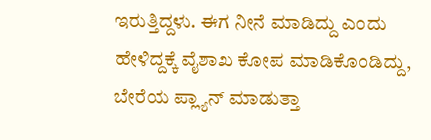ಇರುತ್ತಿದ್ದಳು. ಈಗ ನೀನೆ ಮಾಡಿದ್ದು ಎಂದು ಹೇಳಿದ್ದಕ್ಕೆ ವೈಶಾಖ ಕೋಪ ಮಾಡಿಕೊಂಡಿದ್ದು, ಬೇರೆಯ ಪ್ಲ್ಯಾನ್ ಮಾಡುತ್ತಾ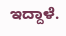ಇದ್ದಾಳೆ.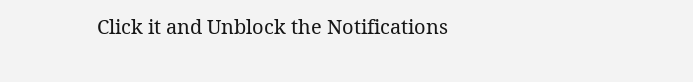Click it and Unblock the Notifications